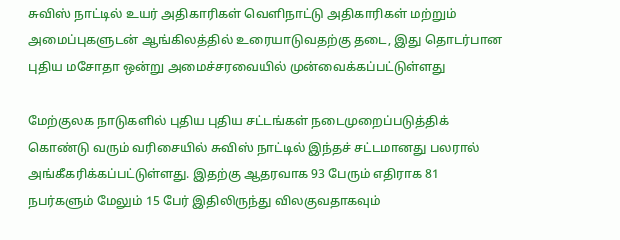சுவிஸ் நாட்டில் உயர் அதிகாரிகள் வெளிநாட்டு அதிகாரிகள் மற்றும் அமைப்புகளுடன் ஆங்கிலத்தில் உரையாடுவதற்கு தடை, இது தொடர்பான புதிய மசோதா ஒன்று அமைச்சரவையில் முன்வைக்கப்பட்டுள்ளது

மேற்குலக நாடுகளில் புதிய புதிய சட்டங்கள் நடைமுறைப்படுத்திக் கொண்டு வரும் வரிசையில் சுவிஸ் நாட்டில் இந்தச் சட்டமானது பலரால் அங்கீகரிக்கப்பட்டுள்ளது. இதற்கு ஆதரவாக 93 பேரும் எதிராக 81 நபர்களும் மேலும் 15 பேர் இதிலிருந்து விலகுவதாகவும்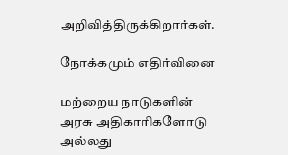அறிவித்திருக்கிறார்கள்.

நோக்கமும் எதிர்வினை

மற்றைய நாடுகளின் அரசு அதிகாரிகளோடு அல்லது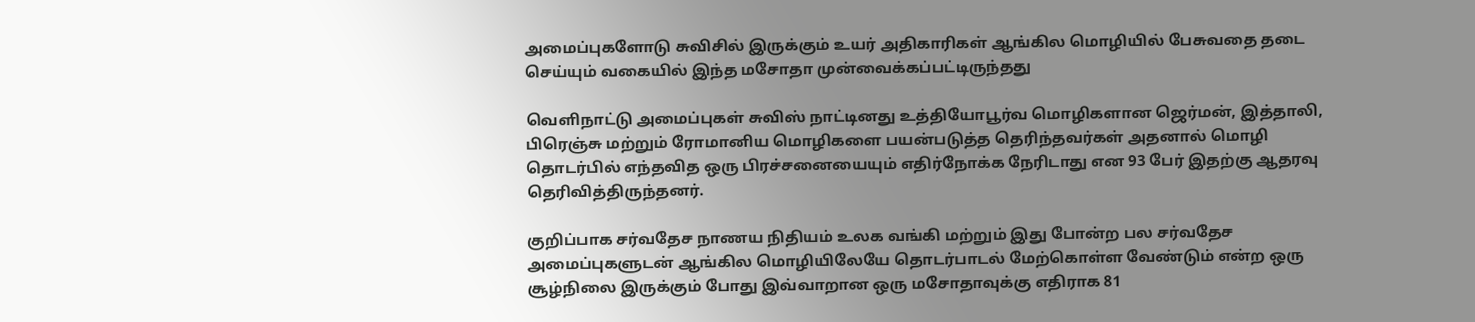அமைப்புகளோடு சுவிசில் இருக்கும் உயர் அதிகாரிகள் ஆங்கில மொழியில் பேசுவதை தடை செய்யும் வகையில் இந்த மசோதா முன்வைக்கப்பட்டிருந்தது

வெளிநாட்டு அமைப்புகள் சுவிஸ் நாட்டினது உத்தியோபூர்வ மொழிகளான ஜெர்மன், இத்தாலி, பிரெஞ்சு மற்றும் ரோமானிய மொழிகளை பயன்படுத்த தெரிந்தவர்கள் அதனால் மொழி தொடர்பில் எந்தவித ஒரு பிரச்சனையையும் எதிர்நோக்க நேரிடாது என 93 பேர் இதற்கு ஆதரவு தெரிவித்திருந்தனர்.

குறிப்பாக சர்வதேச நாணய நிதியம் உலக வங்கி மற்றும் இது போன்ற பல சர்வதேச அமைப்புகளுடன் ஆங்கில மொழியிலேயே தொடர்பாடல் மேற்கொள்ள வேண்டும் என்ற ஒரு சூழ்நிலை இருக்கும் போது இவ்வாறான ஒரு மசோதாவுக்கு எதிராக 81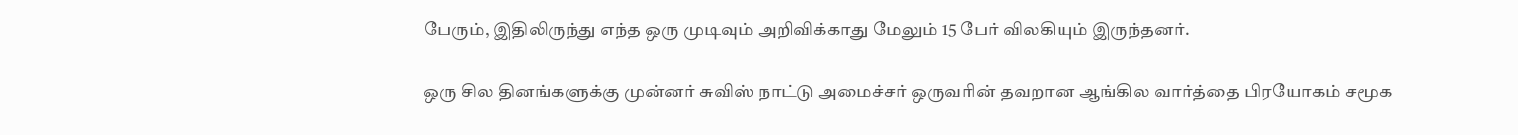பேரும், இதிலிருந்து எந்த ஒரு முடிவும் அறிவிக்காது மேலும் 15 பேர் விலகியும் இருந்தனர்.

ஒரு சில தினங்களுக்கு முன்னர் சுவிஸ் நாட்டு அமைச்சர் ஒருவரின் தவறான ஆங்கில வார்த்தை பிரயோகம் சமூக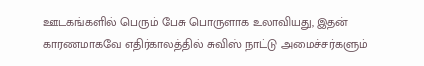ஊடகங்களில் பெரும் பேசு பொருளாக உலாவியது, இதன் காரணமாகவே எதிர்காலத்தில் சுவிஸ் நாட்டு அமைச்சர்களும்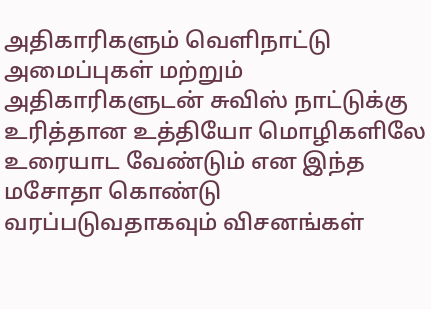அதிகாரிகளும் வெளிநாட்டு அமைப்புகள் மற்றும் அதிகாரிகளுடன் சுவிஸ் நாட்டுக்கு உரித்தான உத்தியோ மொழிகளிலே உரையாட வேண்டும் என இந்த மசோதா கொண்டு வரப்படுவதாகவும் விசனங்கள்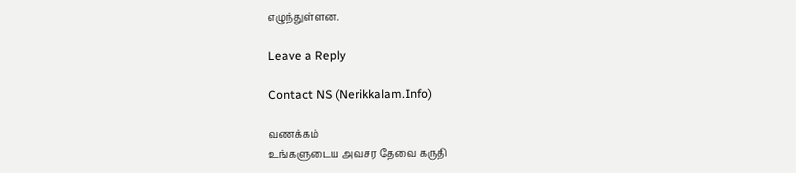எழுந்துள்ளன.

Leave a Reply

Contact NS (Nerikkalam.Info)

வணக்கம்
உங்களுடைய அவசர தேவை கருதி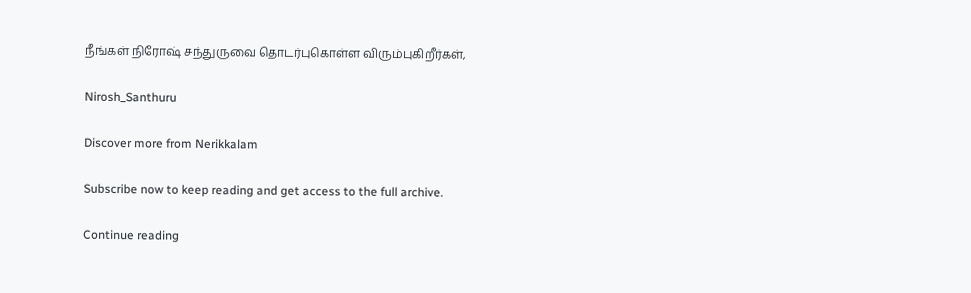நீங்கள் நிரோஷ் சந்துருவை தொடர்புகொள்ள விரும்புகிறீர்கள்,

Nirosh_Santhuru

Discover more from Nerikkalam

Subscribe now to keep reading and get access to the full archive.

Continue reading